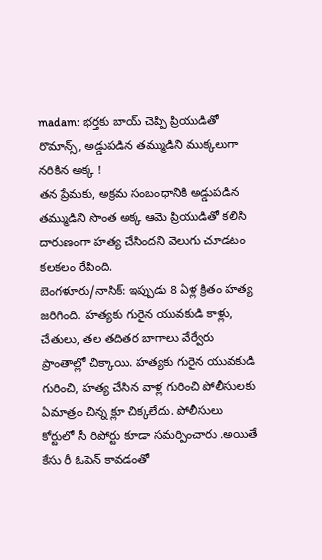madam: భర్తకు బాయ్ చెప్పి ప్రియుడితో రొమాన్స్, అడ్డుపడిన తమ్ముడిని ముక్కలుగా నరికిన అక్క !
తన ప్రేమకు, అక్రమ సంబంధానికి అడ్డుపడిన తమ్ముడిని సొంత అక్క ఆమె ప్రియుడితో కలిసి దారుణంగా హత్య చేసిందని వెలుగు చూడటం కలకలం రేపింది.
బెంగళూరు/నాసిక్: ఇప్పుడు 8 ఏళ్ల క్రితం హత్య జరిగింది. హత్యకు గురైన యువకుడి కాళ్లు, చేతులు, తల తదితర బాగాలు వేర్వేరు ప్రాంతాల్లో చిక్కాయి. హత్యకు గురైన యువకుడి గురించి, హత్య చేసిన వాళ్ల గురించి పోలీసులకు ఏమాత్రం చిన్న క్లూ చిక్కలేదు. పోలీసులు కోర్టులో సీ రిపోర్టు కూడా సమర్పించారు .అయితే కేసు రీ ఓపెన్ కావడంతో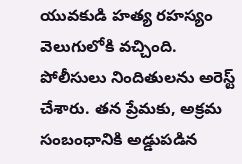యువకుడి హత్య రహస్యం వెలుగులోకి వచ్చింది. పోలీసులు నిందితులను అరెస్ట్ చేశారు. తన ప్రేమకు, అక్రమ సంబంధానికి అడ్డుపడిన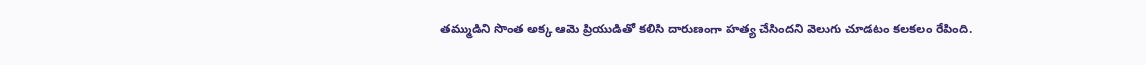తమ్ముడిని సొంత అక్క ఆమె ప్రియుడితో కలిసి దారుణంగా హత్య చేసిందని వెలుగు చూడటం కలకలం రేపింది.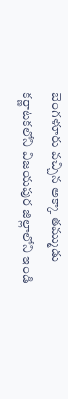బెంగళూరు వచ్చిన అక్కా తమ్ముడు
కర్ణాటకలోని విజయపుర జిల్లాలోని ఇండి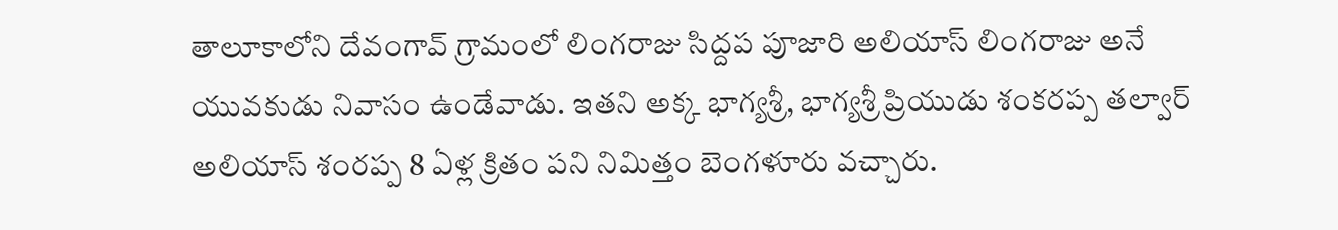తాలూకాలోని దేవంగావ్ గ్రామంలో లింగరాజు సిద్దప పూజారి అలియాస్ లింగరాజు అనే యువకుడు నివాసం ఉండేవాడు. ఇతని అక్క భాగ్యశ్రీ, భాగ్యశ్రీ ప్రియుడు శంకరప్ప తల్వార్ అలియాస్ శంరప్ప 8 ఏళ్ల క్రితం పని నిమిత్తం బెంగళూరు వచ్చారు.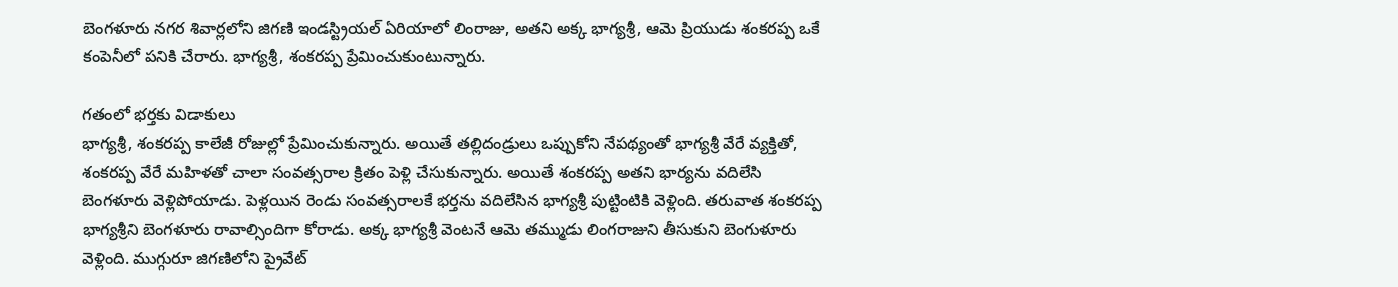బెంగళూరు నగర శివార్లలోని జిగణి ఇండస్ట్రియల్ ఏరియాలో లింరాజు, అతని అక్క భాగ్యశ్రీ, ఆమె ప్రియుడు శంకరప్ప ఒకే కంపెనీలో పనికి చేరారు. భాగ్యశ్రీ, శంకరప్ప ప్రేమించుకుంటున్నారు.

గతంలో భర్తకు విడాకులు
భాగ్యశ్రీ, శంకరప్ప కాలేజీ రోజుల్లో ప్రేమించుకున్నారు. అయితే తల్లిదండ్రులు ఒప్పుకోని నేపథ్యంతో భాగ్యశ్రీ వేరే వ్యక్తితో, శంకరప్ప వేరే మహిళతో చాలా సంవత్సరాల క్రితం పెళ్లి చేసుకున్నారు. అయితే శంకరప్ప అతని భార్యను వదిలేసి బెంగళూరు వెళ్లిపోయాడు. పెళ్లయిన రెండు సంవత్సరాలకే భర్తను వదిలేసిన భాగ్యశ్రీ పుట్టింటికి వెళ్లింది. తరువాత శంకరప్ప భాగ్యశ్రీని బెంగళూరు రావాల్సిందిగా కోరాడు. అక్క భాగ్యశ్రీ వెంటనే ఆమె తమ్ముడు లింగరాజుని తీసుకుని బెంగుళూరు వెళ్లింది. ముగ్గురూ జిగణిలోని ప్రైవేట్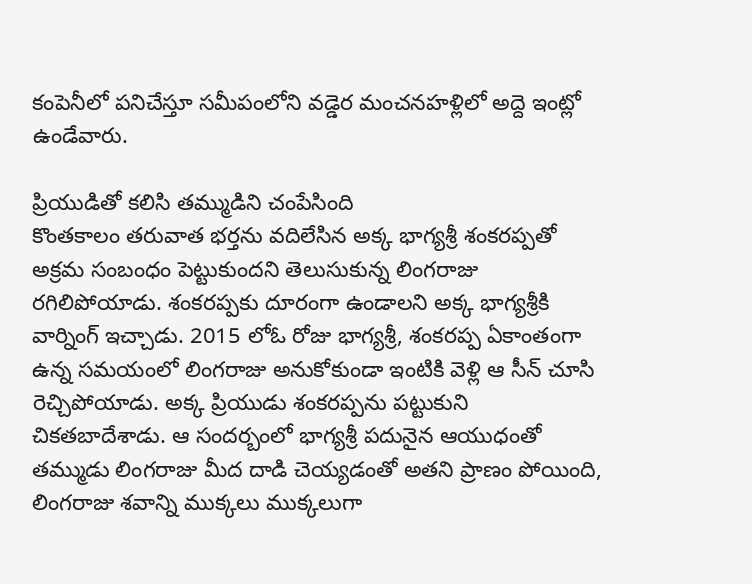కంపెనీలో పనిచేస్తూ సమీపంలోని వడ్డెర మంచనహళ్లిలో అద్దె ఇంట్లో ఉండేవారు.

ప్రియుడితో కలిసి తమ్ముడిని చంపేసింది
కొంతకాలం తరువాత భర్తను వదిలేసిన అక్క భాగ్యశ్రీ శంకరప్పతో అక్రమ సంబంధం పెట్టుకుందని తెలుసుకున్న లింగరాజు రగిలిపోయాడు. శంకరప్పకు దూరంగా ఉండాలని అక్క భాగ్యశ్రీకి వార్నింగ్ ఇచ్చాడు. 2015 లోఓ రోజు భాగ్యశ్రీ, శంకరప్ప ఏకాంతంగా ఉన్న సమయంలో లింగరాజు అనుకోకుండా ఇంటికి వెళ్లి ఆ సీన్ చూసి రెచ్చిపోయాడు. అక్క ప్రియుడు శంకరప్పను పట్టుకుని చికతబాదేశాడు. ఆ సందర్బంలో భాగ్యశ్రీ పదునైన ఆయుధంతో తమ్ముడు లింగరాజు మీద దాడి చెయ్యడంతో అతని ప్రాణం పోయింది, లింగరాజు శవాన్ని ముక్కలు ముక్కలుగా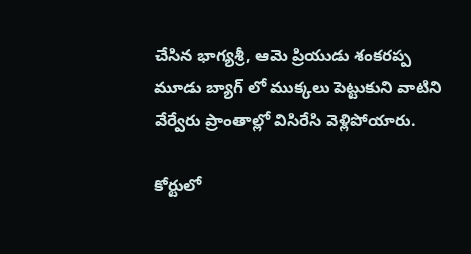చేసిన భాగ్యశ్రీ, ఆమె ప్రియుడు శంకరప్ప మూడు బ్యాగ్ లో ముక్కలు పెట్టుకుని వాటిని వేర్వేరు ప్రాంతాల్లో విసిరేసి వెళ్లిపోయారు.

కోర్టులో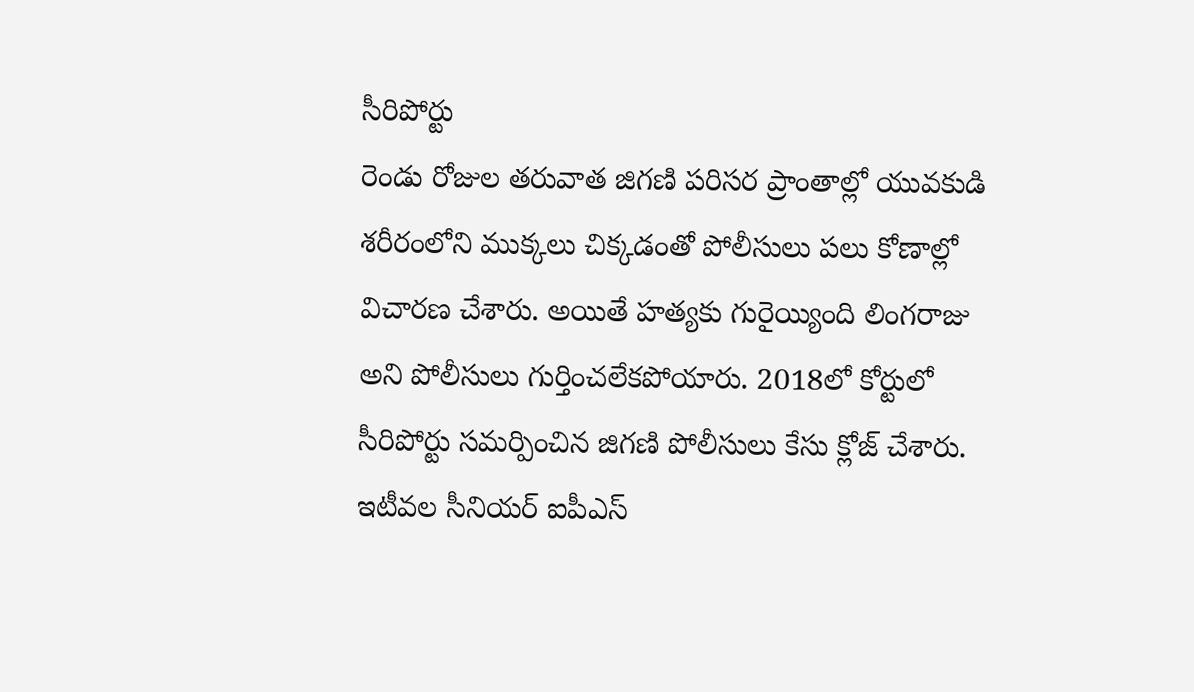సీరిపోర్టు
రెండు రోజుల తరువాత జిగణి పరిసర ప్రాంతాల్లో యువకుడి శరీరంలోని ముక్కలు చిక్కడంతో పోలీసులు పలు కోణాల్లో విచారణ చేశారు. అయితే హత్యకు గురైయ్యింది లింగరాజు అని పోలీసులు గుర్తించలేకపోయారు. 2018లో కోర్టులో సీరిపోర్టు సమర్పించిన జిగణి పోలీసులు కేసు క్లోజ్ చేశారు. ఇటీవల సీనియర్ ఐపీఎస్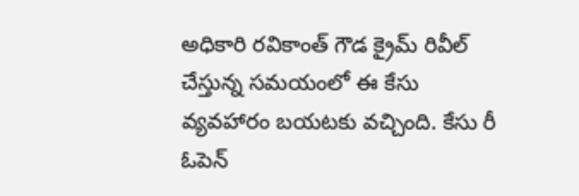అధికారి రవికాంత్ గౌడ క్రైమ్ రివీల్ చేస్తున్న సమయంలో ఈ కేసు వ్యవహారం బయటకు వచ్చింది. కేసు రీ ఓపెన్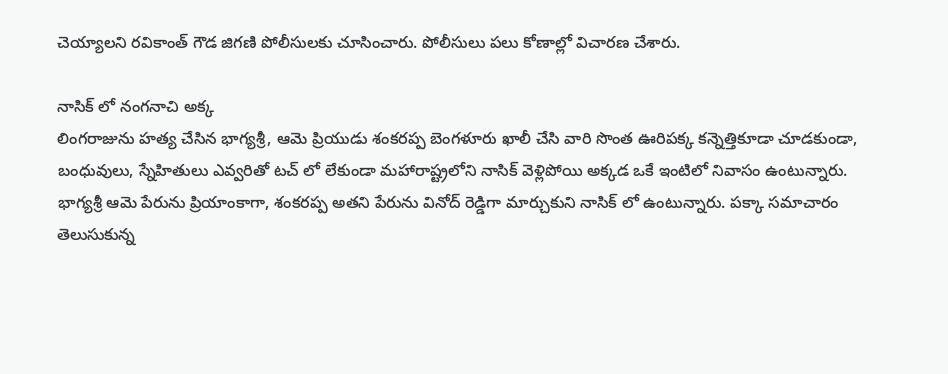చెయ్యాలని రవికాంత్ గౌడ జిగణి పోలీసులకు చూసించారు. పోలీసులు పలు కోణాల్లో విచారణ చేశారు.

నాసిక్ లో నంగనాచి అక్క
లింగరాజును హత్య చేసిన భాగ్యశ్రీ, ఆమె ప్రియుడు శంకరప్ప బెంగళూరు ఖాలీ చేసి వారి సొంత ఊరిపక్క కన్నెత్తికూడా చూడకుండా, బంధువులు, స్నేహితులు ఎవ్వరితో టచ్ లో లేకుండా మహారాష్ట్రలోని నాసిక్ వెళ్లిపోయి అక్కడ ఒకే ఇంటిలో నివాసం ఉంటున్నారు. భాగ్యశ్రీ ఆమె పేరును ప్రియాంకాగా, శంకరప్ప అతని పేరును వినోద్ రెడ్డిగా మార్చుకుని నాసిక్ లో ఉంటున్నారు. పక్కా సమాచారం తెలుసుకున్న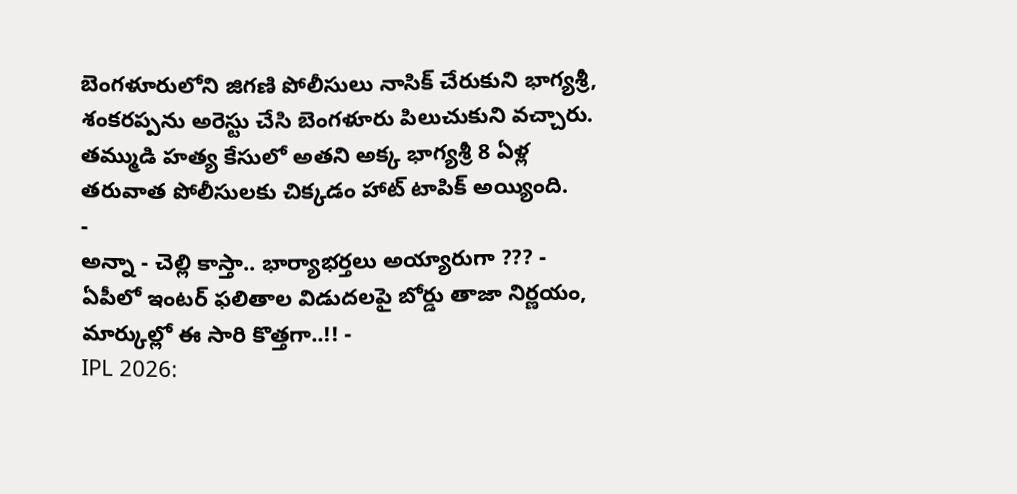బెంగళూరులోని జిగణి పోలీసులు నాసిక్ చేరుకుని భాగ్యశ్రీ, శంకరప్పను అరెస్టు చేసి బెంగళూరు పిలుచుకుని వచ్చారు. తమ్ముడి హత్య కేసులో అతని అక్క భాగ్యశ్రీ 8 ఏళ్ల తరువాత పోలీసులకు చిక్కడం హాట్ టాపిక్ అయ్యింది.
-
అన్నా - చెల్లి కాస్తా.. భార్యాభర్తలు అయ్యారుగా ??? -
ఏపీలో ఇంటర్ ఫలితాల విడుదలపై బోర్డు తాజా నిర్ణయం, మార్కుల్లో ఈ సారి కొత్తగా..!! -
IPL 2026: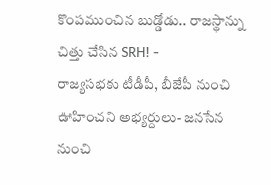కొంపముంచిన బుడ్డోడు.. రాజస్థాన్ను చిత్తు చేసిన SRH! -
రాజ్యసభకు టీడీపీ, బీజేపీ నుంచి ఊహించని అభ్యర్దులు- జనసేన నుంచి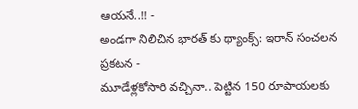ఆయనే..!! -
అండగా నిలిచిన భారత్ కు థ్యాంక్స్: ఇరాన్ సంచలన ప్రకటన -
మూడేళ్లకోసారి వచ్చినా.. పెట్టిన 150 రూపాయలకు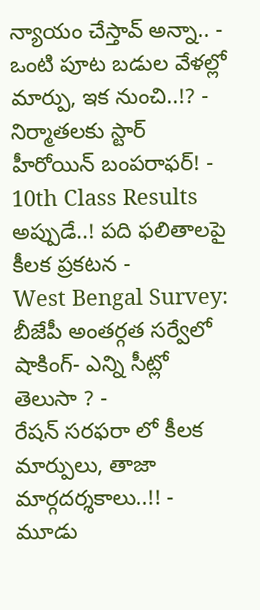న్యాయం చేస్తావ్ అన్నా.. -
ఒంటి పూట బడుల వేళల్లో మార్పు, ఇక నుంచి..!? -
నిర్మాతలకు స్టార్ హీరోయిన్ బంపరాఫర్! -
10th Class Results అప్పుడే..! పది ఫలితాలపై కీలక ప్రకటన -
West Bengal Survey: బీజేపీ అంతర్గత సర్వేలో షాకింగ్- ఎన్ని సీట్లో తెలుసా ? -
రేషన్ సరఫరా లో కీలక మార్పులు, తాజా మార్గదర్శకాలు..!! -
మూడు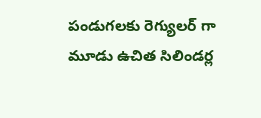పండుగలకు రెగ్యులర్ గా మూడు ఉచిత సిలిండర్ల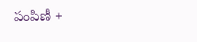పంపిణీ +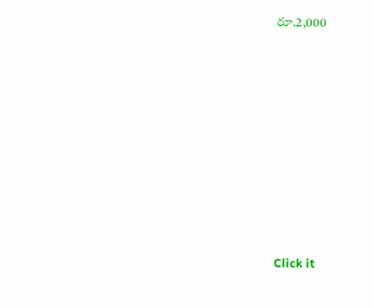రూ.2,000












Click it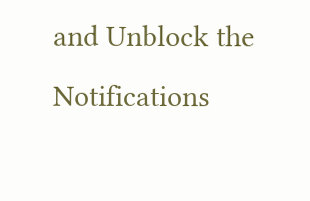and Unblock the Notifications